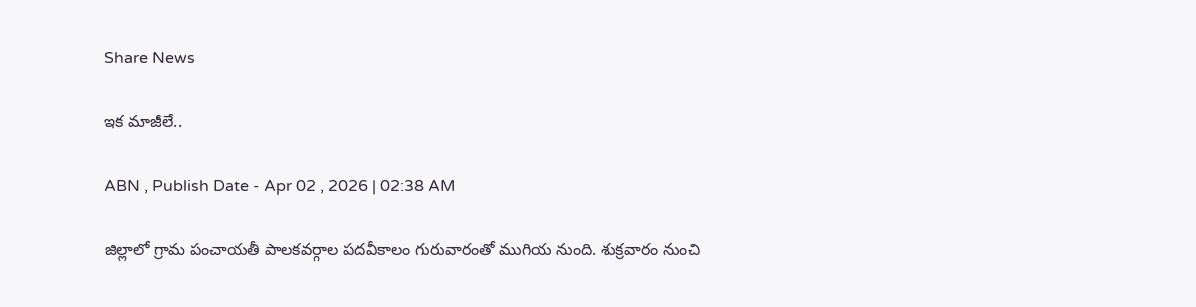Share News

ఇక మాజీలే..

ABN , Publish Date - Apr 02 , 2026 | 02:38 AM

జిల్లాలో గ్రామ పంచాయతీ పాలకవర్గాల పదవీకాలం గురువారంతో ముగియ నుంది. శుక్రవారం నుంచి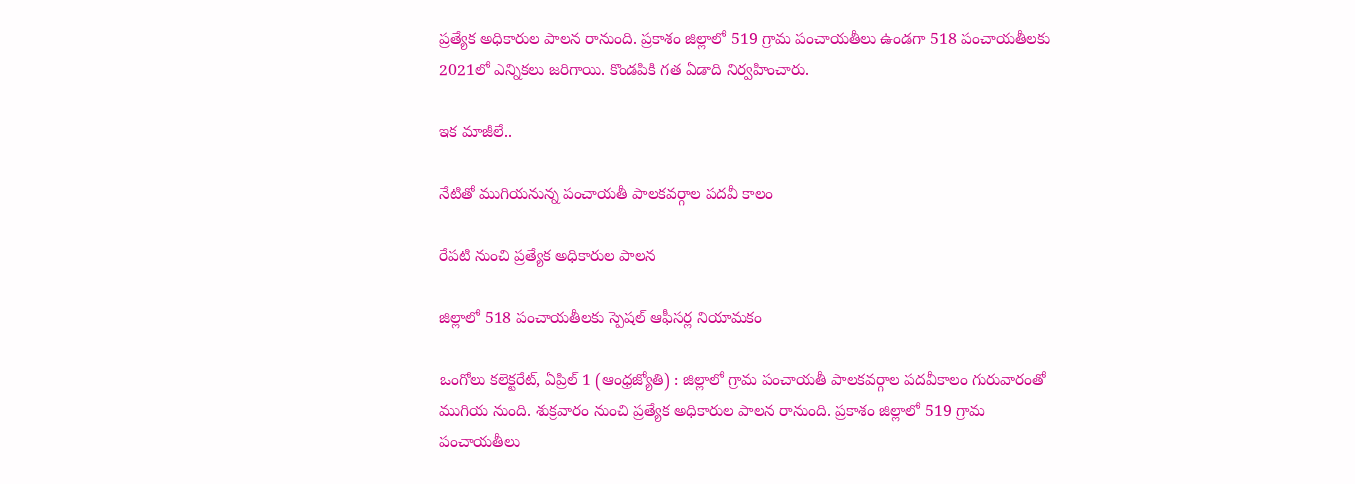ప్రత్యేక అధికారుల పాలన రానుంది. ప్రకాశం జిల్లాలో 519 గ్రామ పంచాయతీలు ఉండగా 518 పంచాయతీలకు 2021లో ఎన్నికలు జరిగాయి. కొండపికి గత ఏడాది నిర్వహించారు.

ఇక మాజీలే..

నేటితో ముగియనున్న పంచాయతీ పాలకవర్గాల పదవీ కాలం

రేపటి నుంచి ప్రత్యేక అధికారుల పాలన

జిల్లాలో 518 పంచాయతీలకు స్పెషల్‌ ఆఫీసర్ల నియామకం

ఒంగోలు కలెక్టరేట్‌, ఏప్రిల్‌ 1 (ఆంధ్రజ్యోతి) : జిల్లాలో గ్రామ పంచాయతీ పాలకవర్గాల పదవీకాలం గురువారంతో ముగియ నుంది. శుక్రవారం నుంచి ప్రత్యేక అధికారుల పాలన రానుంది. ప్రకాశం జిల్లాలో 519 గ్రామ పంచాయతీలు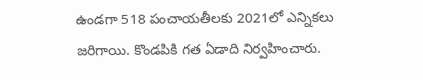ఉండగా 518 పంచాయతీలకు 2021లో ఎన్నికలు జరిగాయి. కొండపికి గత ఏడాది నిర్వహించారు.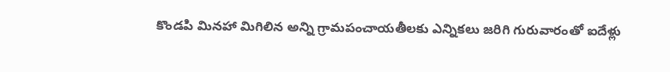కొండపి మినహా మిగిలిన అన్ని గ్రామపంచాయతీలకు ఎన్నికలు జరిగి గురువారంతో ఐదేళ్లు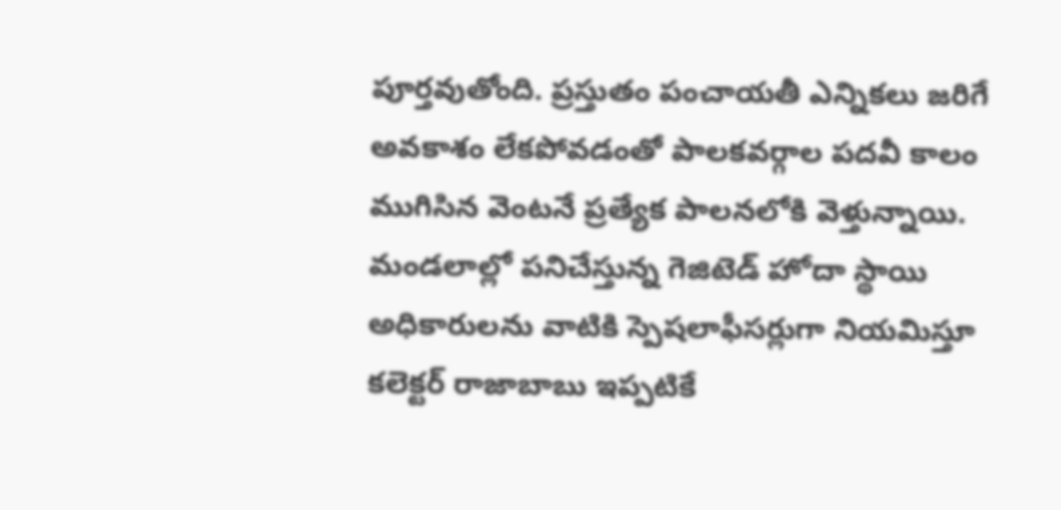పూర్తవుతోంది. ప్రస్తుతం పంచాయతీ ఎన్నికలు జరిగే అవకాశం లేకపోవడంతో పాలకవర్గాల పదవీ కాలం ముగిసిన వెంటనే ప్రత్యేక పాలనలోకి వెళ్తున్నాయి. మండలాల్లో పనిచేస్తున్న గెజిటెడ్‌ హోదా స్థాయి అధికారులను వాటికి స్పెషలాఫీసర్లుగా నియమిస్తూ కలెక్టర్‌ రాజాబాబు ఇప్పటికే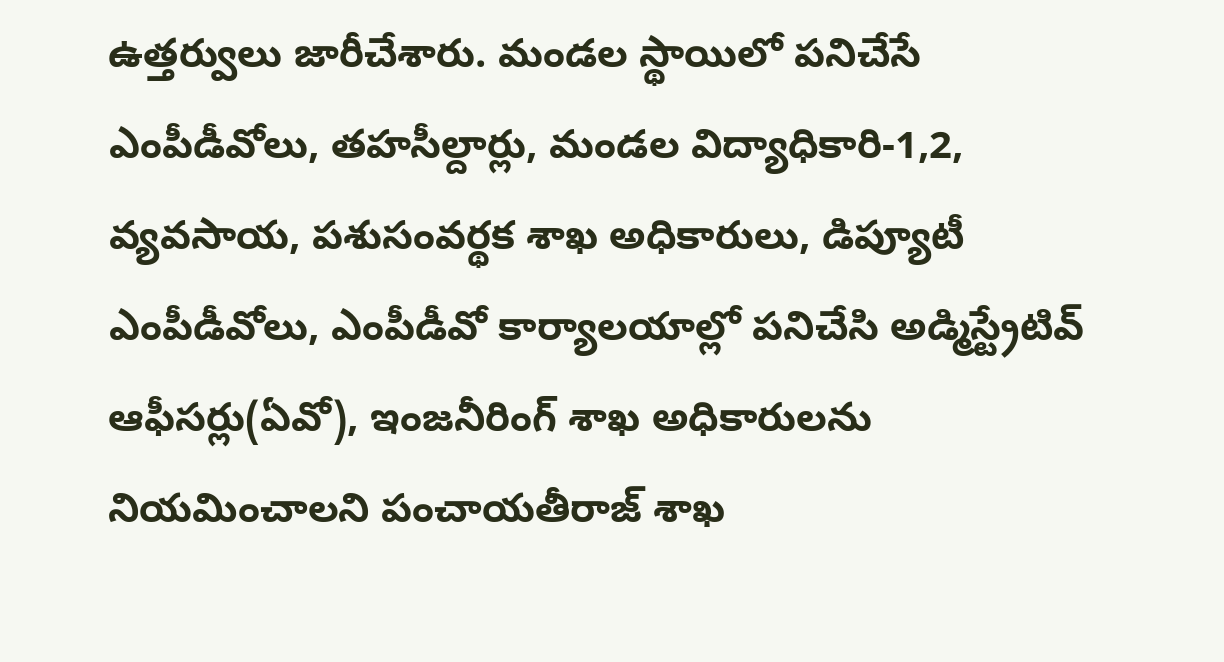ఉత్తర్వులు జారీచేశారు. మండల స్థాయిలో పనిచేసే ఎంపీడీవోలు, తహసీల్దార్లు, మండల విద్యాధికారి-1,2, వ్యవసాయ, పశుసంవర్థక శాఖ అధికారులు, డిప్యూటీ ఎంపీడీవోలు, ఎంపీడీవో కార్యాలయాల్లో పనిచేసి అడ్మిస్ట్రేటివ్‌ ఆఫీసర్లు(ఏవో), ఇంజనీరింగ్‌ శాఖ అధికారులను నియమించాలని పంచాయతీరాజ్‌ శాఖ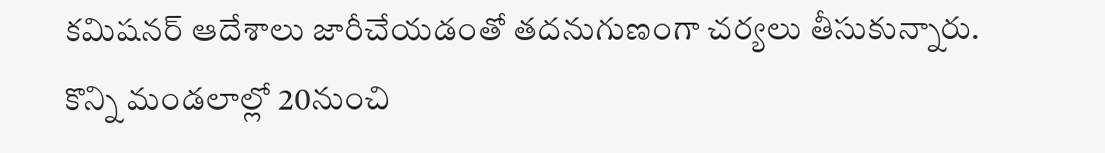కమిషనర్‌ ఆదేశాలు జారీచేయడంతో తదనుగుణంగా చర్యలు తీసుకున్నారు. కొన్ని మండలాల్లో 20నుంచి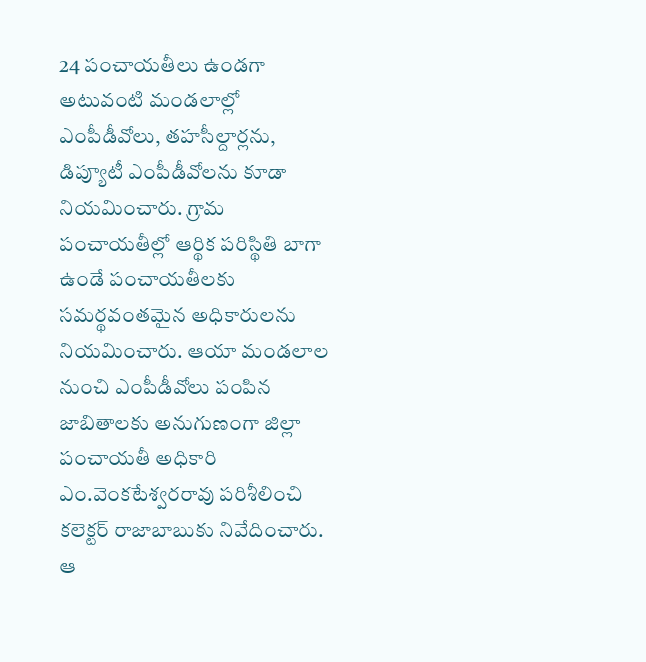24 పంచాయతీలు ఉండగా అటువంటి మండలాల్లో ఎంపీడీవోలు, తహసీల్దార్లను, డిప్యూటీ ఎంపీడీవోలను కూడా నియమించారు. గ్రామ పంచాయతీల్లో ఆర్థిక పరిస్థితి బాగా ఉండే పంచాయతీలకు సమర్థవంతమైన అధికారులను నియమించారు. ఆయా మండలాల నుంచి ఎంపీడీవోలు పంపిన జాబితాలకు అనుగుణంగా జిల్లా పంచాయతీ అధికారి ఎం.వెంకటేశ్వరరావు పరిశీలించి కలెక్టర్‌ రాజాబాబుకు నివేదించారు. ఆ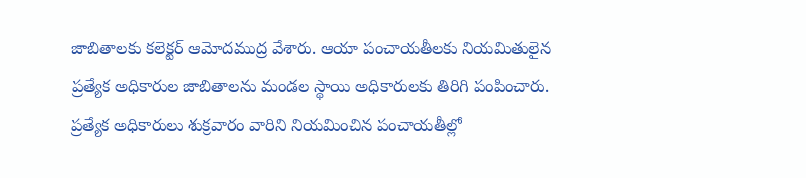జాబితాలకు కలెక్టర్‌ ఆమోదముద్ర వేశారు. ఆయా పంచాయతీలకు నియమితులైన ప్రత్యేక అధికారుల జాబితాలను మండల స్థాయి అధికారులకు తిరిగి పంపించారు. ప్రత్యేక అధికారులు శుక్రవారం వారిని నియమించిన పంచాయతీల్లో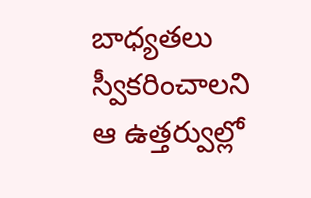బాధ్యతలు స్వీకరించాలని ఆ ఉత్తర్వుల్లో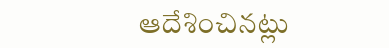ఆదేశించినట్లు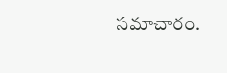సమాచారం.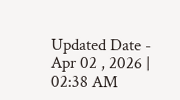Updated Date - Apr 02 , 2026 | 02:38 AM